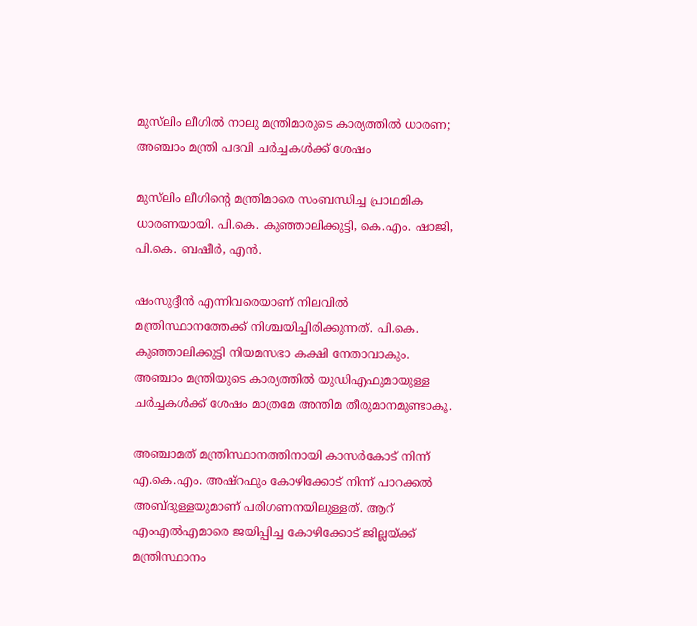മുസ്‌ലിം ലീഗില്‍ നാലു മന്ത്രിമാരുടെ കാര്യത്തില്‍ ധാരണ; അഞ്ചാം മന്ത്രി പദവി ചര്‍ച്ചകള്‍ക്ക് ശേഷം

മുസ്‌ലിം ലീഗിന്റെ മന്ത്രിമാരെ സംബന്ധിച്ച പ്രാഥമിക ധാരണയായി. പി.കെ. കുഞ്ഞാലിക്കുട്ടി, കെ.എം. ഷാജി, പി.കെ. ബഷീർ, എൻ.

ഷംസുദ്ദീൻ എന്നിവരെയാണ് നിലവില്‍ മന്ത്രിസ്ഥാനത്തേക്ക് നിശ്ചയിച്ചിരിക്കുന്നത്. പി.കെ. കുഞ്ഞാലിക്കുട്ടി നിയമസഭാ കക്ഷി നേതാവാകും. അഞ്ചാം മന്ത്രിയുടെ കാര്യത്തില്‍ യുഡിഎഫുമായുള്ള ചർച്ചകള്‍ക്ക് ശേഷം മാത്രമേ അന്തിമ തീരുമാനമുണ്ടാകൂ.

അഞ്ചാമത് മന്ത്രിസ്ഥാനത്തിനായി കാസർകോട് നിന്ന് എ.കെ.എം. അഷ്റഫും കോഴിക്കോട് നിന്ന് പാറക്കല്‍ അബ്ദുള്ളയുമാണ് പരിഗണനയിലുള്ളത്. ആറ് എംഎല്‍എമാരെ ജയിപ്പിച്ച കോഴിക്കോട് ജില്ലയ്ക്ക് മന്ത്രിസ്ഥാനം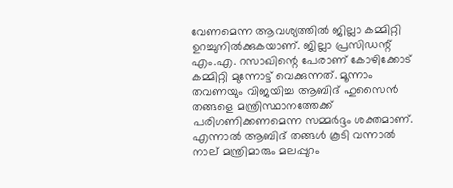വേണമെന്ന ആവശ്യത്തില്‍ ജില്ലാ കമ്മിറ്റി ഉറച്ചുനില്‍ക്കുകയാണ്. ജില്ലാ പ്രസിഡന്റ് എം.എ. റസാഖിന്റെ പേരാണ് കോഴിക്കോട് കമ്മിറ്റി മുന്നോട്ട് വെക്കുന്നത്. മൂന്നാം തവണയും വിജയിച്ച ആബിദ് ഹുസൈൻ തങ്ങളെ മന്ത്രിസ്ഥാനത്തേക്ക് പരിഗണിക്കണമെന്ന സമ്മർദ്ദം ശക്തമാണ്. എന്നാല്‍ ആബിദ് തങ്ങള്‍ കൂടി വന്നാല്‍ നാല് മന്ത്രിമാരും മലപ്പുറം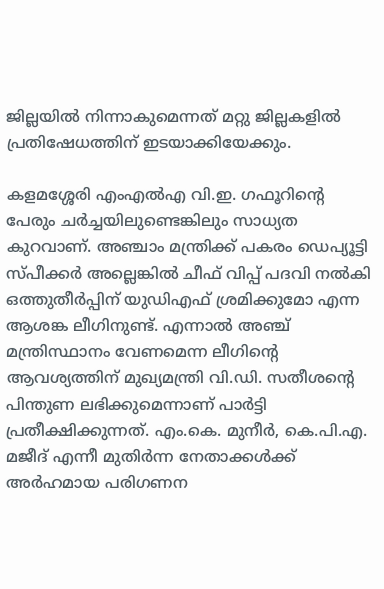ജില്ലയില്‍ നിന്നാകുമെന്നത് മറ്റു ജില്ലകളില്‍ പ്രതിഷേധത്തിന് ഇടയാക്കിയേക്കും.

കളമശ്ശേരി എംഎല്‍എ വി.ഇ. ഗഫൂറിന്റെ പേരും ചർച്ചയിലുണ്ടെങ്കിലും സാധ്യത കുറവാണ്. അഞ്ചാം മന്ത്രിക്ക് പകരം ഡെപ്യൂട്ടി സ്പീക്കർ അല്ലെങ്കില്‍ ചീഫ് വിപ്പ് പദവി നല്‍കി ഒത്തുതീർപ്പിന് യുഡിഎഫ് ശ്രമിക്കുമോ എന്ന ആശങ്ക ലീഗിനുണ്ട്. എന്നാല്‍ അഞ്ച് മന്ത്രിസ്ഥാനം വേണമെന്ന ലീഗിന്റെ ആവശ്യത്തിന് മുഖ്യമന്ത്രി വി.ഡി. സതീശന്റെ പിന്തുണ ലഭിക്കുമെന്നാണ് പാർട്ടി പ്രതീക്ഷിക്കുന്നത്. എം.കെ. മുനീർ, കെ.പി.എ. മജീദ് എന്നീ മുതിർന്ന നേതാക്കള്‍ക്ക് അർഹമായ പരിഗണന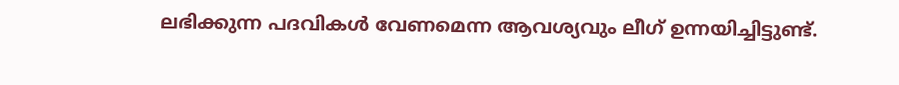ലഭിക്കുന്ന പദവികള്‍ വേണമെന്ന ആവശ്യവും ലീഗ് ഉന്നയിച്ചിട്ടുണ്ട്.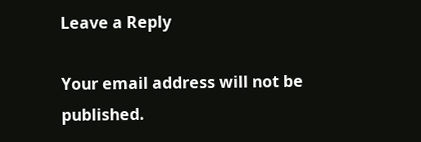Leave a Reply

Your email address will not be published.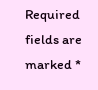Required fields are marked *